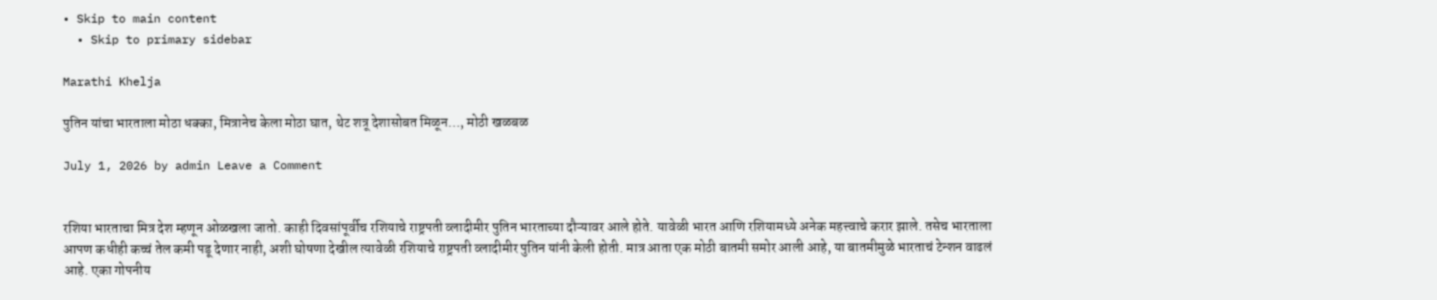• Skip to main content
  • Skip to primary sidebar

Marathi Khelja

पुतिन यांचा भारताला मोठा धक्का, मित्रानेच केला मोठा घात, थेट शत्रू देशासोबत मिळून…, मोठी खळबळ

July 1, 2026 by admin Leave a Comment


रशिया भारताचा मित्र देश म्हणून ओळखला जातो. काही दिवसांपूर्वीच रशियाचे राष्ट्रपती व्लादीमीर पुतिन भारताच्या दौऱ्यावर आले होते. यावेळी भारत आणि रशियामध्ये अनेक महत्त्वाचे करार झाले. तसेच भारताला आपण कधीही कच्चं तेल कमी पडू देणार नाही, अशी घोषणा देखील त्यावेळी रशियाचे राष्ट्रपती व्लादीमीर पुतिन यांनी केली होती. मात्र आता एक मोठी बातमी समोर आली आहे, या बातमीमुळे भारताचं टेन्शन वाढलं आहे. एका गोपनीय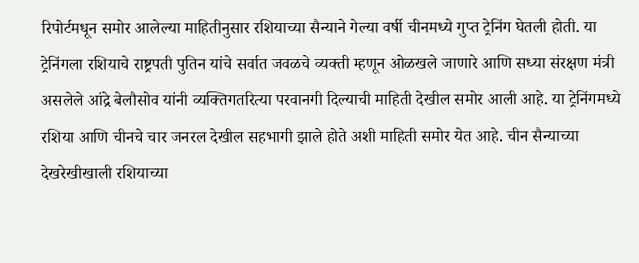रिपोर्टमधून समोर आलेल्या माहितीनुसार रशियाच्या सैन्याने गेल्या वर्षी चीनमध्ये गुप्त ट्रेनिंग घेतली होती. या ट्रेनिंगला रशियाचे राष्ट्रपती पुतिन यांचे सर्वात जवळचे व्यक्ती म्हणून ओळखले जाणारे आणि सध्या संरक्षण मंत्री असलेले आंद्रे बेलौसोव यांनी व्यक्तिगतरित्या परवानगी दिल्याची माहिती देखील समोर आली आहे. या ट्रेनिंगमध्ये रशिया आणि चीनचे चार जनरल देखील सहभागी झाले होते अशी माहिती समोर येत आहे. चीन सैन्याच्या देखरेखीखाली रशियाच्या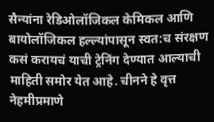सैन्यांना रेडिओलॉजिकल केमिकल आणि बायोलॉजिकल हल्ल्यांपासून स्वत:च संरक्षण कसं करायचं याची ट्रेनिंग देण्यात आल्याची माहिती समोर येत आहे. चीनने हे वृत्त नेहमीप्रमाणे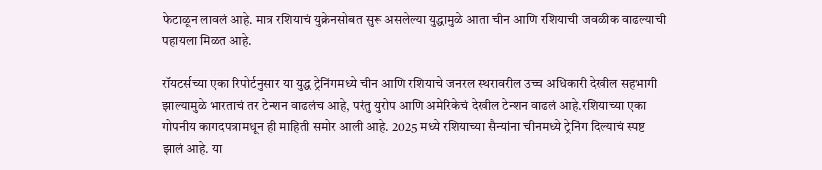फेटाळून लावलं आहे. मात्र रशियाचं युक्रेनसोबत सुरू असलेल्या युद्धामुळे आता चीन आणि रशियाची जवळीक वाढल्याची पहायला मिळत आहे.

रॉयटर्सच्या एका रिपोर्टनुसार या युद्ध ट्रेनिंगमध्ये चीन आणि रशियाचे जनरल स्थरावरील उच्च अधिकारी देखील सहभागी झाल्यामुळे भारताचं तर टेन्शन वाढलंच आहे, परंतु युरोप आणि अमेरिकेचं देखील टेन्शन वाढलं आहे.रशियाच्या एका गोपनीय कागदपत्रामधून ही माहिती समोर आली आहे. 2025 मध्ये रशियाच्या सैन्यांना चीनमध्ये ट्रेनिंग दिल्याचं स्पष्ट झालं आहे. या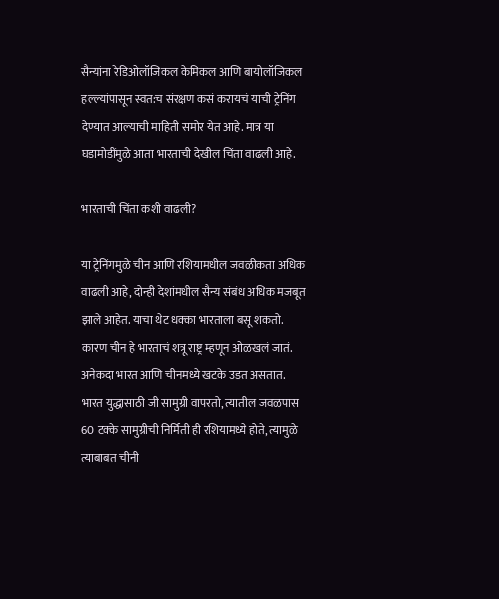सैन्यांना रेडिओलॉजिकल केमिकल आणि बायोलॉजिकल हल्ल्यांपासून स्वत:च संरक्षण कसं करायचं याची ट्रेनिंग देण्यात आल्याची माहिती समोर येत आहे. मात्र या घडामोडींमुळे आता भारताची देखील चिंता वाढली आहे.

भारताची चिंता कशी वाढली?

या ट्रेनिंगमुळे चीन आणि रशियामधील जवळीकता अधिक वाढली आहे, दोन्ही देशांमधील सैन्य संबंध अधिक मजबूत झाले आहेत. याचा थेट धक्का भारताला बसू शकतो. कारण चीन हे भारताचं शत्रू राष्ट्र म्हणून ओळखलं जातं. अनेकदा भारत आणि चीनमध्ये खटके उडत असतात. भारत युद्धासाठी जी सामुग्री वापरतो, त्यातील जवळपास 60 टक्के सामुग्रीची निर्मिती ही रशियामध्ये होते, त्यामुळे त्याबाबत चीनी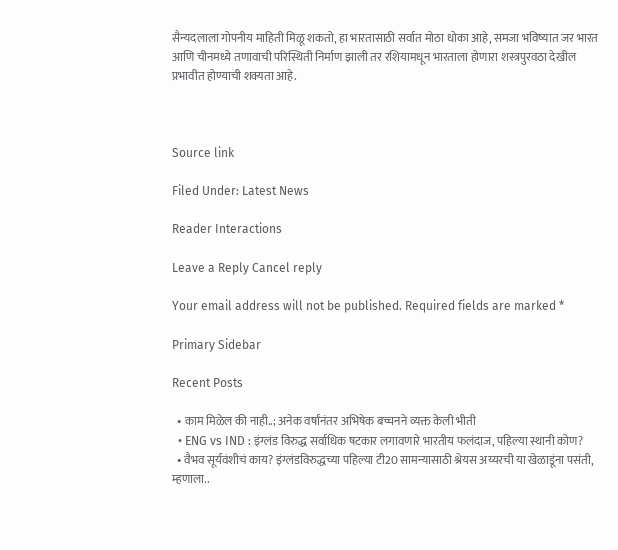सैन्यदलाला गोपनीय माहिती मिळू शकतो, हा भारतासाठी सर्वात मोठा धोका आहे, समजा भविष्यात जर भारत आणि चीनमध्ये तणावाची परिस्थिती निर्माण झाली तर रशियामधून भारताला होणारा शस्त्रपुरवठा देखील प्रभावीत होण्याची शक्यता आहे.



Source link

Filed Under: Latest News

Reader Interactions

Leave a Reply Cancel reply

Your email address will not be published. Required fields are marked *

Primary Sidebar

Recent Posts

  • काम मिळेल की नाही..; अनेक वर्षांनंतर अभिषेक बच्चनने व्यक्त केली भीती
  • ENG vs IND : इंग्लंड विरुद्ध सर्वाधिक षटकार लगावणारे भारतीय फलंदाज, पहिल्या स्थानी कोण?
  • वैभव सूर्यवंशीचं काय? इंग्लंडविरुद्धच्या पहिल्या टी20 सामन्यासाठी श्रेयस अय्यरची या खेळाडूंना पसंती, म्हणाला..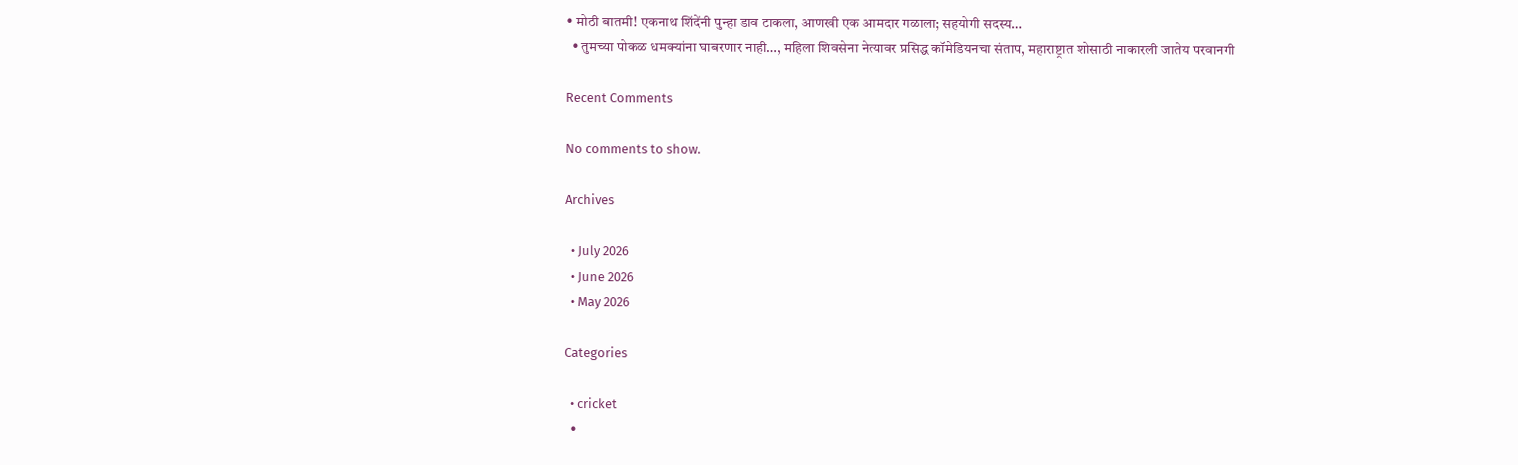• मोठी बातमी! एकनाथ शिंदेंनी पुन्हा डाव टाकला, आणखी एक आमदार गळाला; सहयोगी सदस्य…
  • तुमच्या पोकळ धमक्यांना घाबरणार नाही…, महिला शिवसेना नेत्यावर प्रसिद्ध कॉमेडियनचा संताप, महाराष्ट्रात शोसाठी नाकारली जातेय परवानगी

Recent Comments

No comments to show.

Archives

  • July 2026
  • June 2026
  • May 2026

Categories

  • cricket
  •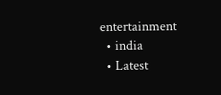entertainment
  • india
  • Latest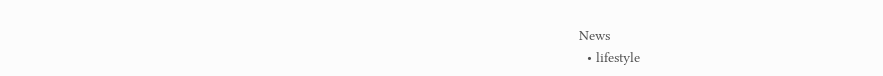News
  • lifestyle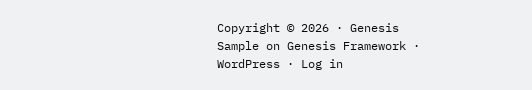Copyright © 2026 · Genesis Sample on Genesis Framework · WordPress · Log in